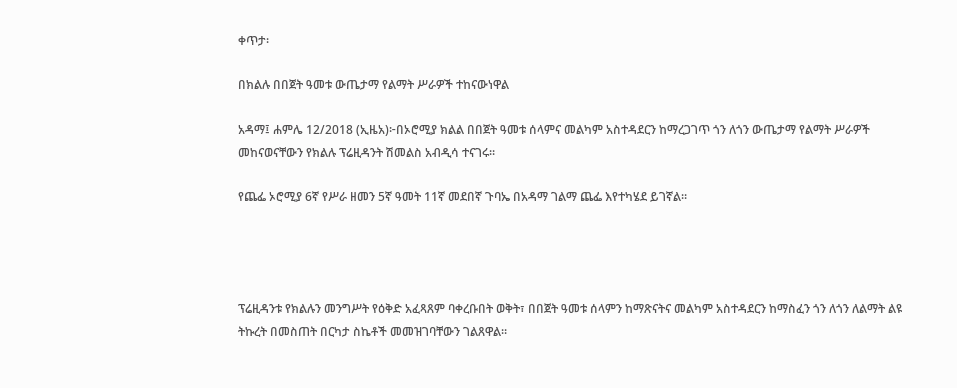ቀጥታ፡

በክልሉ በበጀት ዓመቱ ውጤታማ የልማት ሥራዎች ተከናውነዋል

አዳማ፤ ሐምሌ 12/2018 (ኢዜአ)፦በኦሮሚያ ክልል በበጀት ዓመቱ ሰላምና መልካም አስተዳደርን ከማረጋገጥ ጎን ለጎን ውጤታማ የልማት ሥራዎች መከናወናቸውን የክልሉ ፕሬዚዳንት ሽመልስ አብዲሳ ተናገሩ።

የጨፌ ኦሮሚያ 6ኛ የሥራ ዘመን 5ኛ ዓመት 11ኛ መደበኛ ጉባኤ በአዳማ ገልማ ጨፌ እየተካሄደ ይገኛል።




ፕሬዚዳንቱ የክልሉን መንግሥት የዕቅድ አፈጻጸም ባቀረቡበት ወቅት፣ በበጀት ዓመቱ ሰላምን ከማጽናትና መልካም አስተዳደርን ከማስፈን ጎን ለጎን ለልማት ልዩ ትኩረት በመስጠት በርካታ ስኬቶች መመዝገባቸውን ገልጸዋል።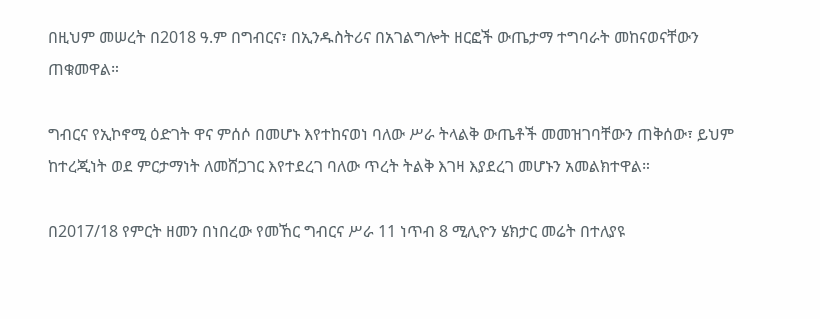በዚህም መሠረት በ2018 ዓ.ም በግብርና፣ በኢንዱስትሪና በአገልግሎት ዘርፎች ውጤታማ ተግባራት መከናወናቸውን ጠቁመዋል።

ግብርና የኢኮኖሚ ዕድገት ዋና ምሰሶ በመሆኑ እየተከናወነ ባለው ሥራ ትላልቅ ውጤቶች መመዝገባቸውን ጠቅሰው፣ ይህም ከተረጂነት ወደ ምርታማነት ለመሸጋገር እየተደረገ ባለው ጥረት ትልቅ እገዛ እያደረገ መሆኑን አመልክተዋል።

በ2017/18 የምርት ዘመን በነበረው የመኸር ግብርና ሥራ 11 ነጥብ 8 ሚሊዮን ሄክታር መሬት በተለያዩ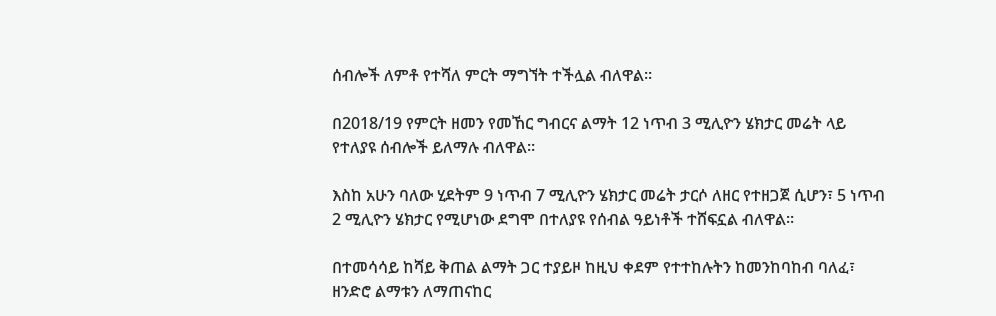ሰብሎች ለምቶ የተሻለ ምርት ማግኘት ተችሏል ብለዋል።

በ2018/19 የምርት ዘመን የመኸር ግብርና ልማት 12 ነጥብ 3 ሚሊዮን ሄክታር መሬት ላይ የተለያዩ ሰብሎች ይለማሉ ብለዋል።

እስከ አሁን ባለው ሂደትም 9 ነጥብ 7 ሚሊዮን ሄክታር መሬት ታርሶ ለዘር የተዘጋጀ ሲሆን፣ 5 ነጥብ 2 ሚሊዮን ሄክታር የሚሆነው ደግሞ በተለያዩ የሰብል ዓይነቶች ተሸፍኗል ብለዋል፡፡

በተመሳሳይ ከሻይ ቅጠል ልማት ጋር ተያይዞ ከዚህ ቀደም የተተከሉትን ከመንከባከብ ባለፈ፣ ዘንድሮ ልማቱን ለማጠናከር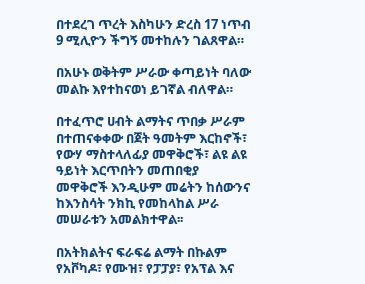በተደረገ ጥረት እስካሁን ድረስ 17 ነጥብ 9 ሚሊዮን ችግኝ መተከሉን ገልጸዋል።

በአሁኑ ወቅትም ሥራው ቀጣይነት ባለው መልኩ እየተከናወነ ይገኛል ብለዋል።

በተፈጥሮ ሀብት ልማትና ጥበቃ ሥራም በተጠናቀቀው በጀት ዓመትም እርከኖች፣ የውሃ ማስተላለፊያ መዋቅሮች፣ ልዩ ልዩ ዓይነት እርጥበትን መጠበቂያ መዋቅሮች እንዲሁም መሬትን ከሰውንና ከእንስሳት ንክኪ የመከላከል ሥራ መሠራቱን አመልክተዋል፡፡

በአትክልትና ፍራፍሬ ልማት በኩልም የአቮካዶ፣ የሙዝ፣ የፓፓያ፣ የአፕል እና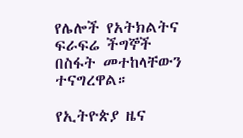የሌሎች የአትክልትና ፍራፍሬ ችግኞች በስፋት መተከላቸውን ተናግረዋል።

የኢትዮጵያ ዜና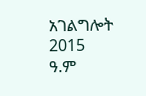አገልግሎት
2015
ዓ.ም